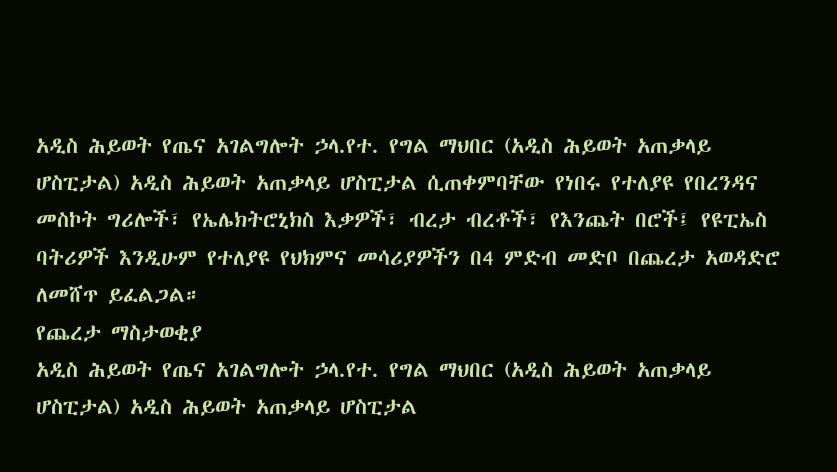አዲስ ሕይወት የጤና አገልግሎት ኃላ.የተ. የግል ማህበር (አዲስ ሕይወት አጠቃላይ ሆስፒታል) አዲስ ሕይወት አጠቃላይ ሆስፒታል ሲጠቀምባቸው የነበሩ የተለያዩ የበረንዳና መስኮት ግሪሎች፣ የኤሌክትሮኒክስ እቃዎች፣ ብረታ ብረቶች፣ የእንጨት በሮች፤ የዩፒኤስ ባትሪዎች እንዲሁም የተለያዩ የህክምና መሳሪያዎችን በ4 ምድብ መድቦ በጨረታ አወዳድሮ ለመሸጥ ይፈልጋል።
የጨረታ ማስታወቂያ
አዲስ ሕይወት የጤና አገልግሎት ኃላ.የተ. የግል ማህበር (አዲስ ሕይወት አጠቃላይ ሆስፒታል) አዲስ ሕይወት አጠቃላይ ሆስፒታል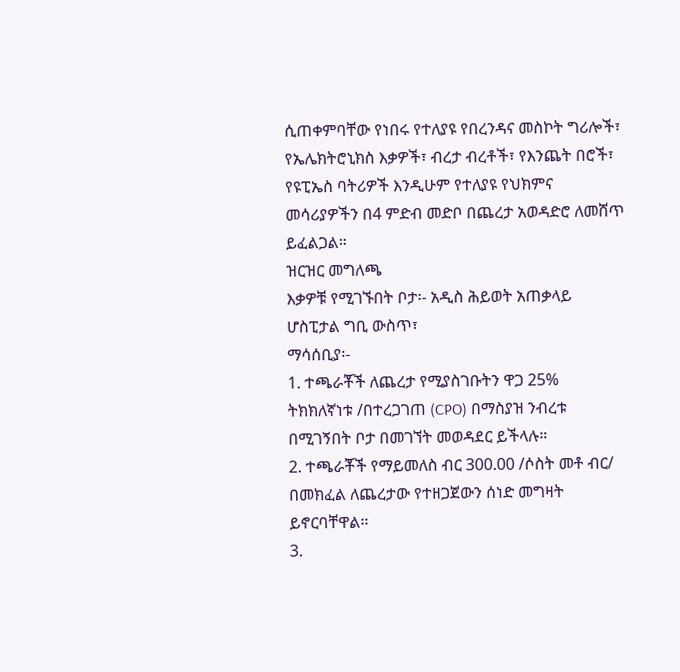ሲጠቀምባቸው የነበሩ የተለያዩ የበረንዳና መስኮት ግሪሎች፣ የኤሌክትሮኒክስ እቃዎች፣ ብረታ ብረቶች፣ የእንጨት በሮች፣ የዩፒኤስ ባትሪዎች እንዲሁም የተለያዩ የህክምና መሳሪያዎችን በ4 ምድብ መድቦ በጨረታ አወዳድሮ ለመሸጥ ይፈልጋል።
ዝርዝር መግለጫ
እቃዎቹ የሚገኙበት ቦታ፡- አዲስ ሕይወት አጠቃላይ ሆስፒታል ግቢ ውስጥ፣
ማሳሰቢያ፡-
1. ተጫራቾች ለጨረታ የሚያስገቡትን ዋጋ 25% ትክክለኛነቱ /በተረጋገጠ (CPO) በማስያዝ ንብረቱ በሚገኝበት ቦታ በመገኘት መወዳደር ይችላሉ።
2. ተጫራቾች የማይመለስ ብር 300.00 /ሶስት መቶ ብር/ በመክፈል ለጨረታው የተዘጋጀውን ሰነድ መግዛት ይኖርባቸዋል።
3.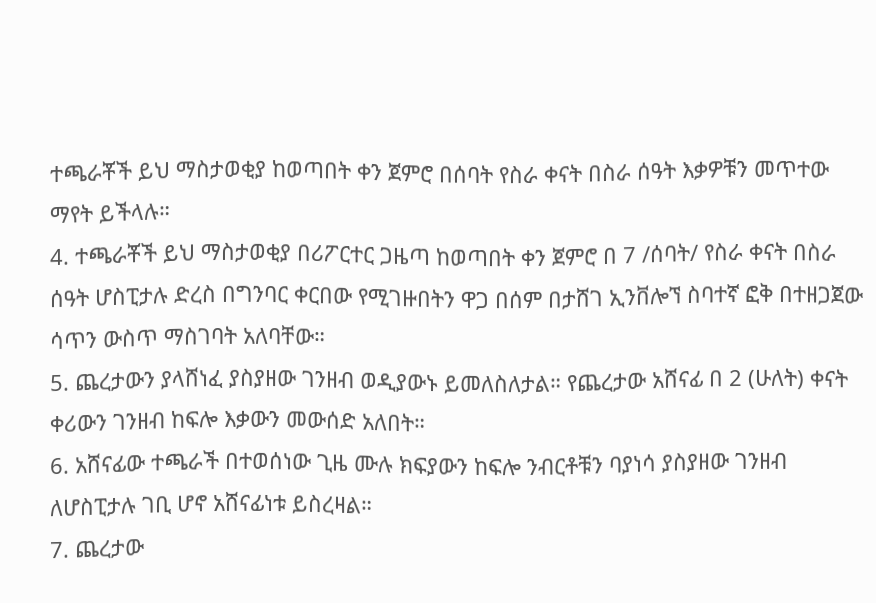ተጫራቾች ይህ ማስታወቂያ ከወጣበት ቀን ጀምሮ በሰባት የስራ ቀናት በስራ ሰዓት እቃዎቹን መጥተው ማየት ይችላሉ።
4. ተጫራቾች ይህ ማስታወቂያ በሪፖርተር ጋዜጣ ከወጣበት ቀን ጀምሮ በ 7 /ሰባት/ የስራ ቀናት በስራ ሰዓት ሆስፒታሉ ድረስ በግንባር ቀርበው የሚገዙበትን ዋጋ በሰም በታሸገ ኢንቨሎኘ ስባተኛ ፎቅ በተዘጋጀው ሳጥን ውስጥ ማስገባት አለባቸው።
5. ጨረታውን ያላሸነፈ ያስያዘው ገንዘብ ወዲያውኑ ይመለስለታል። የጨረታው አሸናፊ በ 2 (ሁለት) ቀናት ቀሪውን ገንዘብ ከፍሎ እቃውን መውሰድ አለበት።
6. አሸናፊው ተጫራች በተወሰነው ጊዜ ሙሉ ክፍያውን ከፍሎ ንብርቶቹን ባያነሳ ያስያዘው ገንዘብ ለሆስፒታሉ ገቢ ሆኖ አሸናፊነቱ ይስረዛል።
7. ጨረታው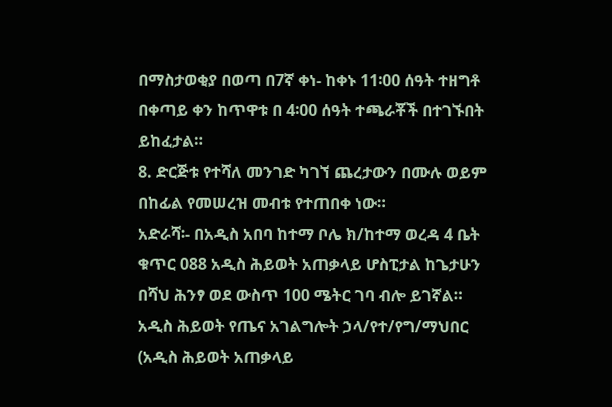በማስታወቂያ በወጣ በ7ኛ ቀነ- ከቀኑ 11፡00 ሰዓት ተዘግቶ በቀጣይ ቀን ከጥዋቱ በ 4፡00 ሰዓት ተጫራቾች በተገኙበት ይከፈታል።
8. ድርጅቱ የተሻለ መንገድ ካገኘ ጨረታውን በሙሉ ወይም በከፊል የመሠረዝ መብቱ የተጠበቀ ነው።
አድራሻ፡- በአዲስ አበባ ከተማ ቦሌ ክ/ከተማ ወረዳ 4 ቤት ቁጥር 088 አዲስ ሕይወት አጠቃላይ ሆስፒታል ከጌታሁን በሻህ ሕንፃ ወደ ውስጥ 100 ሜትር ገባ ብሎ ይገኛል።
አዲስ ሕይወት የጤና አገልግሎት ኃላ/የተ/የግ/ማህበር (አዲስ ሕይወት አጠቃላይ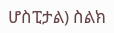ሆስፒታል) ስልክ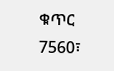ቁጥር 7560፣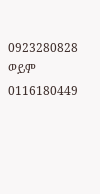0923280828 ወይም 0116180449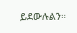ይደውሉልን።